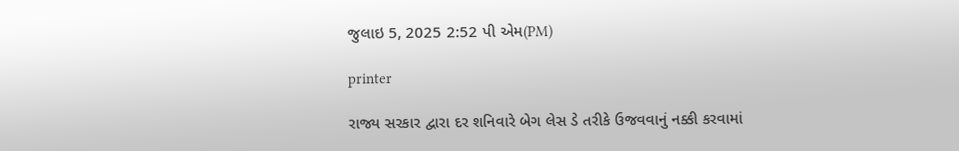જુલાઇ 5, 2025 2:52 પી એમ(PM)

printer

રાજ્ય સરકાર દ્વારા દર શનિવારે બેગ લેસ ડે તરીકે ઉજવવાનું નક્કી કરવામાં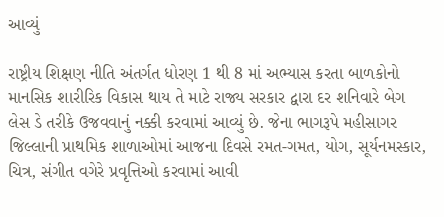આવ્યું

રાષ્ટ્રીય શિક્ષણ નીતિ અંતર્ગત ધોરણ 1 થી 8 માં અભ્યાસ કરતા બાળકોનો માનસિક શારીરિક વિકાસ થાય તે માટે રાજ્ય સરકાર દ્વારા દર શનિવારે બેગ લેસ ડે તરીકે ઉજવવાનું નક્કી કરવામાં આવ્યું છે. જેના ભાગરૂપે મહીસાગર જિલ્લાની પ્રાથમિક શાળાઓમાં આજના દિવસે રમત-ગમત, યોગ, સૂર્યનમસ્કાર, ચિત્ર, સંગીત વગેરે પ્રવૃત્તિઓ કરવામાં આવી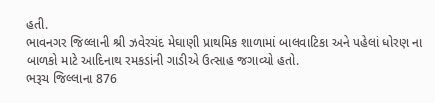હતી.
ભાવનગર જિલ્લાની શ્રી ઝવેરચંદ મેઘાણી પ્રાથમિક શાળામાં બાલવાટિકા અને પહેલાં ધોરણ ના બાળકો માટે આદિનાથ રમકડાંની ગાડીએ ઉત્સાહ જગાવ્યો હતો.
ભરૂચ જિલ્લાના 876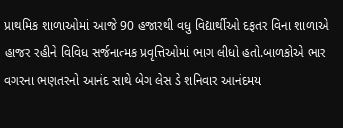પ્રાથમિક શાળાઓમાં આજે 90 હજારથી વધુ વિદ્યાર્થીઓ દફતર વિના શાળાએ હાજર રહીને વિવિધ સર્જનાત્મક પ્રવૃત્તિઓમાં ભાગ લીધો હતો.બાળકોએ ભાર વગરના ભણતરનો આનંદ સાથે બેગ લેસ ડે શનિવાર આનંદમય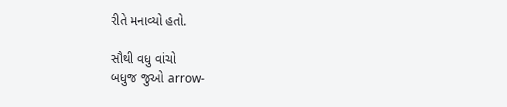રીતે મનાવ્યો હતો.

સૌથી વધુ વાંચો
બધુજ જુઓ arrow-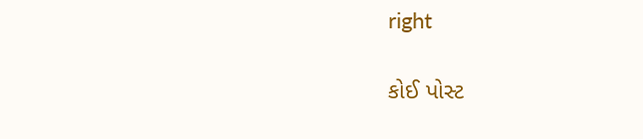right

કોઈ પોસ્ટ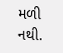મળી નથી.